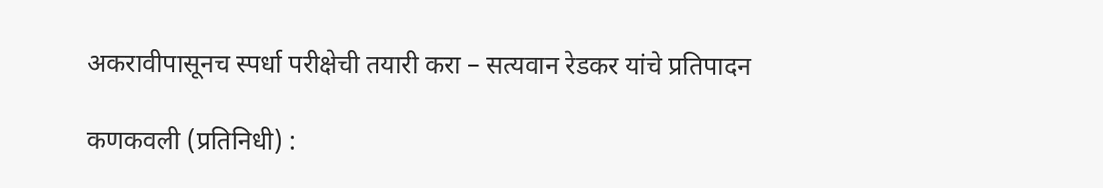अकरावीपासूनच स्पर्धा परीक्षेची तयारी करा – सत्यवान रेडकर यांचे प्रतिपादन

कणकवली (प्रतिनिधी) :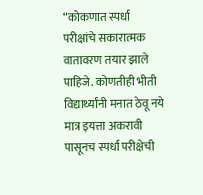“कोकणात स्पर्धा परीक्षांचे सकारात्मक वातावरण तयार झाले पाहिजे. कोणतीही भीती विद्यार्थ्यांनी मनात ठेवू नये मात्र इयत्ता अकरावी पासूनच स्पर्धा परीक्षेची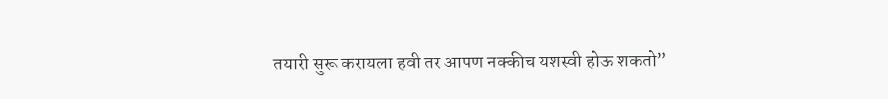तयारी सुरू करायला हवी तर आपण नक्कीच यशस्वी होऊ शकतो”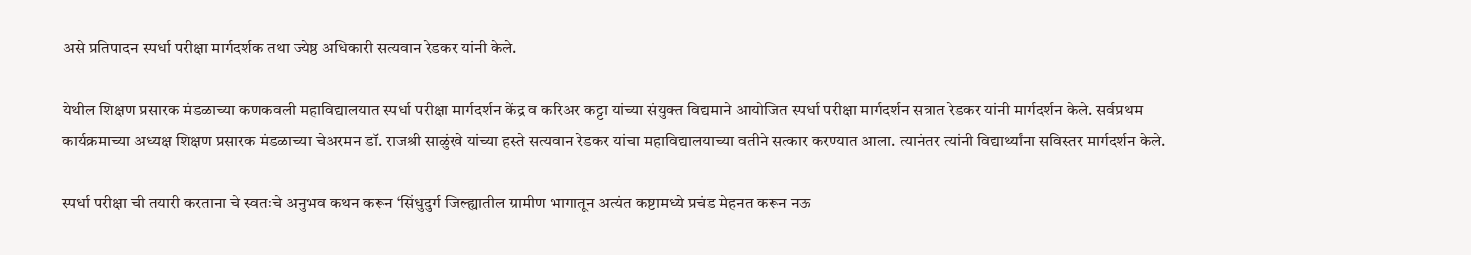असे प्रतिपादन स्पर्धा परीक्षा मार्गदर्शक तथा ज्येष्ठ अधिकारी सत्यवान रेडकर यांनी केले.

येथील शिक्षण प्रसारक मंडळाच्या कणकवली महाविद्यालयात स्पर्धा परीक्षा मार्गदर्शन केंद्र व करिअर कट्टा यांच्या संयुक्त विद्यमाने आयोजित स्पर्धा परीक्षा मार्गदर्शन सत्रात रेडकर यांनी मार्गदर्शन केले. सर्वप्रथम कार्यक्रमाच्या अध्यक्ष शिक्षण प्रसारक मंडळाच्या चेअरमन डॉ. राजश्री साळुंखे यांच्या हस्ते सत्यवान रेडकर यांचा महाविद्यालयाच्या वतीने सत्कार करण्यात आला. त्यानंतर त्यांनी विद्यार्थ्यांना सविस्तर मार्गदर्शन केले.

स्पर्धा परीक्षा ची तयारी करताना चे स्वतःचे अनुभव कथन करून ‘सिंधुदुर्ग जिल्ह्यातील ग्रामीण भागातून अत्यंत कष्टामध्ये प्रचंड मेहनत करून नऊ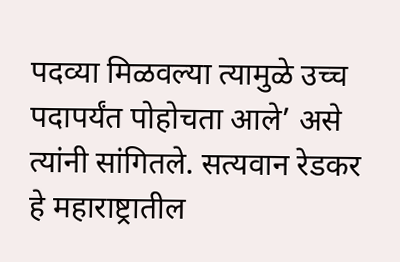पदव्या मिळवल्या त्यामुळे उच्च पदापर्यंत पोहोचता आले’ असे त्यांनी सांगितले. सत्यवान रेडकर हे महाराष्ट्रातील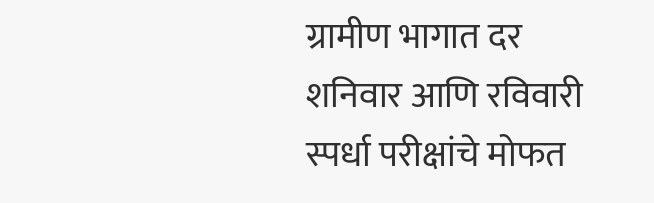ग्रामीण भागात दर शनिवार आणि रविवारी स्पर्धा परीक्षांचे मोफत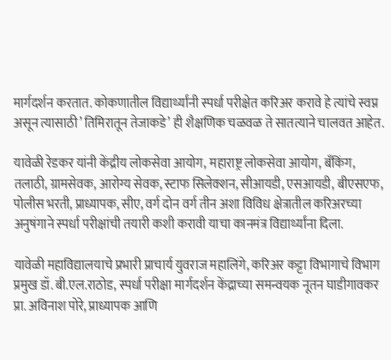मार्गदर्शन करतात. कोकणातील विद्यार्थ्यांनी स्पर्धा परीक्षेत करिअर करावे हे त्यांचे स्वप्न असून त्यासाठी’ तिमिरातून तेजाकडे’ ही शैक्षणिक चळवळ ते सातत्याने चालवत आहेत.

यावेळी रेडकर यांनी केंद्रीय लोकसेवा आयोग, महाराष्ट्र लोकसेवा आयोग, बँकिंग, तलाठी, ग्रामसेवक, आरोग्य सेवक, स्टाफ सिलेक्शन, सीआयडी, एसआयडी, बीएसएफ, पोलीस भरती, प्राध्यापक, सीए, वर्ग दोन वर्ग तीन अशा विविध क्षेत्रातील करिअरच्या अनुषंगाने स्पर्धा परीक्षांची तयारी कशी करावी याचा कानमंत्र विद्यार्थ्यांना दिला.

यावेळी महाविद्यालयाचे प्रभारी प्राचार्य युवराज महालिंगे, करिअर कट्टा विभागाचे विभाग प्रमुख डॉ. बी.एल.राठोड, स्पर्धा परीक्षा मार्गदर्शन केंद्राच्या समन्वयक नूतन घाडीगावकर प्रा. अविनाश पोरे, प्राध्यापक आणि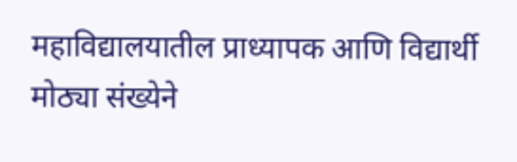महाविद्यालयातील प्राध्यापक आणि विद्यार्थी मोठ्या संख्येने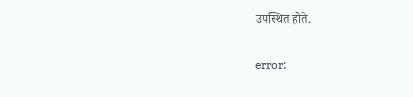उपस्थित होते.

error: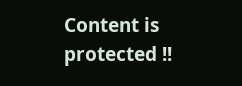Content is protected !!